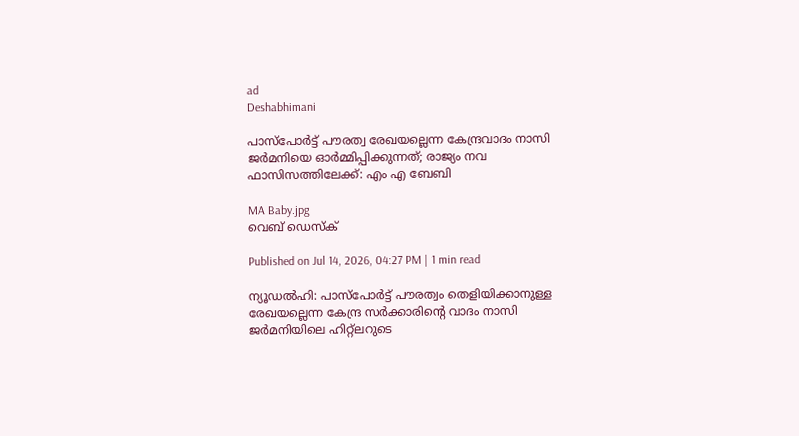ad
Deshabhimani

പാസ്‌പോർട്ട് പൗരത്വ രേഖയല്ലെന്ന കേന്ദ്രവാദം നാസി ജർമനിയെ ഓർമ്മിപ്പിക്കുന്നത്; രാജ്യം നവ ഫാസിസത്തിലേക്ക്: എം എ ബേബി

MA Baby.jpg
വെബ് ഡെസ്ക്

Published on Jul 14, 2026, 04:27 PM | 1 min read

ന്യൂഡൽഹി: പാസ്‌പോർട്ട് പൗരത്വം തെളിയിക്കാനുള്ള രേഖയല്ലെന്ന കേന്ദ്ര സർക്കാരിന്റെ വാദം നാസി ജർമനിയിലെ ഹിറ്റ്‌ലറുടെ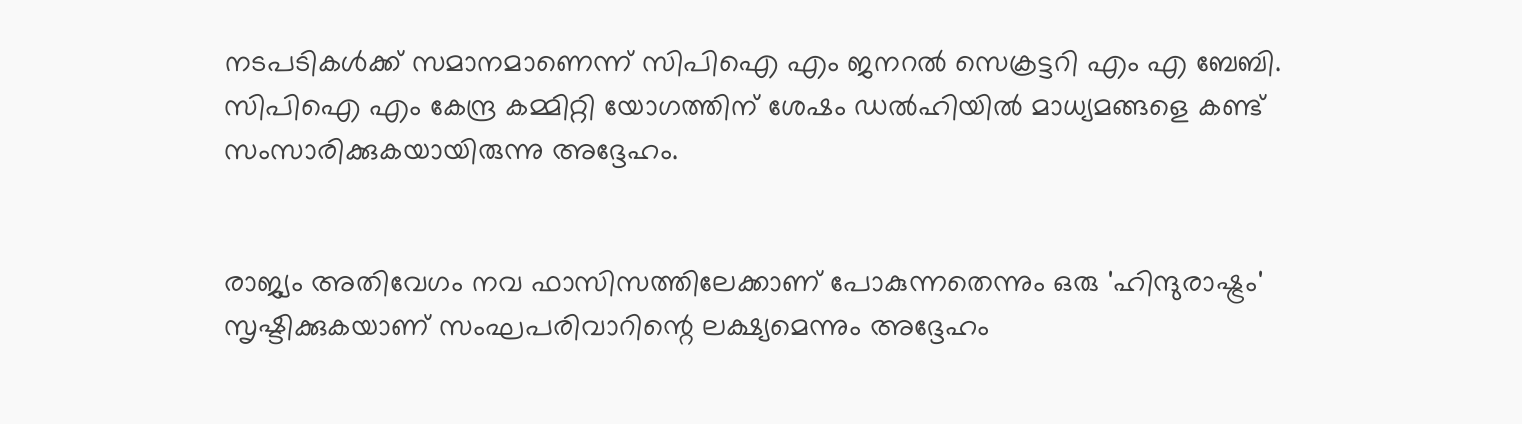നടപടികൾക്ക് സമാനമാണെന്ന് സിപിഐ എം ജനറൽ സെക്രട്ടറി എം എ ബേബി. സിപിഐ എം കേന്ദ്ര കമ്മിറ്റി യോഗത്തിന് ശേഷം ഡൽഹിയിൽ മാധ്യമങ്ങളെ കണ്ട് സംസാരിക്കുകയായിരുന്നു അദ്ദേഹം.


രാജ്യം അതിവേഗം നവ ഫാസിസത്തിലേക്കാണ് പോകുന്നതെന്നും ഒരു 'ഹിന്ദുരാഷ്ട്രം' സൃഷ്ടിക്കുകയാണ് സംഘപരിവാറിന്റെ ലക്ഷ്യമെന്നും അദ്ദേഹം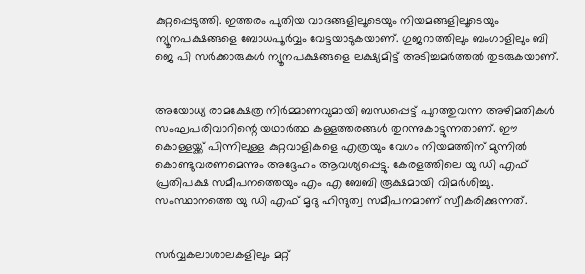കുറ്റപ്പെടുത്തി. ഇത്തരം പുതിയ വാദങ്ങളിലൂടെയും നിയമങ്ങളിലൂടെയും ന്യൂനപക്ഷങ്ങളെ ബോധപൂർവ്വം വേട്ടയാടുകയാണ്. ഗുജറാത്തിലും ബംഗാളിലും ബി ജെ പി സർക്കാരുകൾ ന്യൂനപക്ഷങ്ങളെ ലക്ഷ്യമിട്ട് അടിച്ചമർത്തൽ തുടരുകയാണ്.


അയോധ്യ രാമക്ഷേത്ര നിർമ്മാണവുമായി ബന്ധപ്പെട്ട് പുറത്തുവന്ന അഴിമതികൾ സംഘപരിവാറിന്റെ യഥാർത്ഥ കള്ളത്തരങ്ങൾ തുറന്നുകാട്ടുന്നതാണ്. ഈ കൊള്ളയ്ക്ക് പിന്നിലുള്ള കുറ്റവാളികളെ എത്രയും വേഗം നിയമത്തിന് മുന്നിൽ കൊണ്ടുവരണമെന്നും അദ്ദേഹം ആവശ്യപ്പെട്ടു. കേരളത്തിലെ യു ഡി എഫ് പ്രതിപക്ഷ സമീപനത്തെയും എം എ ബേബി രൂക്ഷമായി വിമർശിച്ചു. സംസ്ഥാനത്തെ യു ഡി എഫ് മൃദു ഹിന്ദുത്വ സമീപനമാണ് സ്വീകരിക്കുന്നത്.


സർവ്വകലാശാലകളിലും മറ്റ്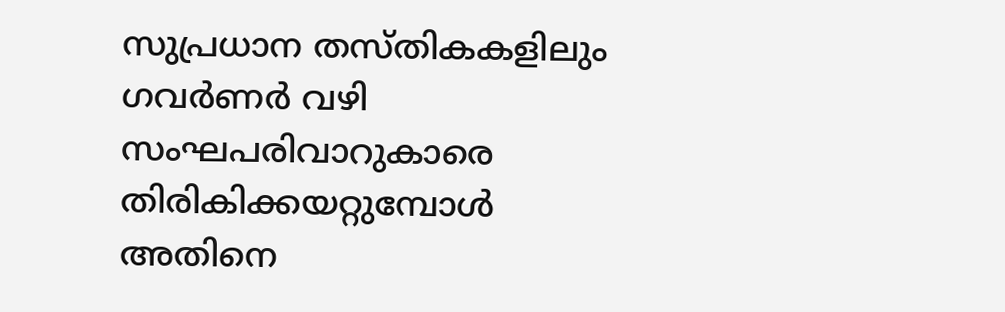സുപ്രധാന തസ്തികകളിലും ഗവർണർ വഴി സംഘപരിവാറുകാരെ തിരികിക്കയറ്റുമ്പോൾ അതിനെ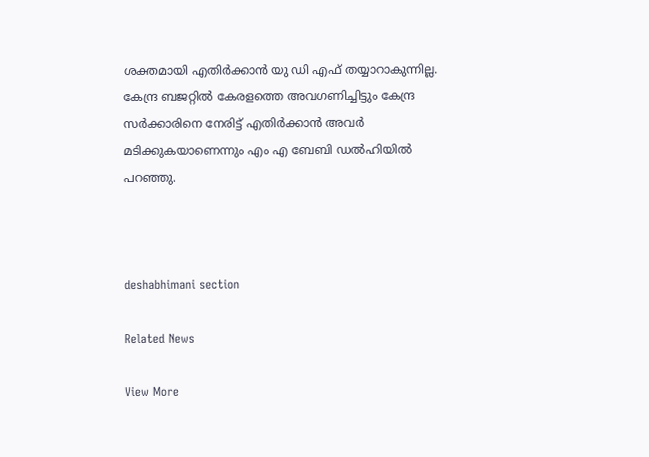ശക്തമായി എതിർക്കാൻ യു ഡി എഫ് തയ്യാറാകുന്നില്ല. കേന്ദ്ര ബജറ്റിൽ കേരളത്തെ അവഗണിച്ചിട്ടും കേന്ദ്ര സർക്കാരിനെ നേരിട്ട് എതിർക്കാൻ അവർ മടിക്കുകയാണെന്നും എം എ ബേബി ഡൽഹിയിൽ പറഞ്ഞു.



deshabhimani section

Related News

View More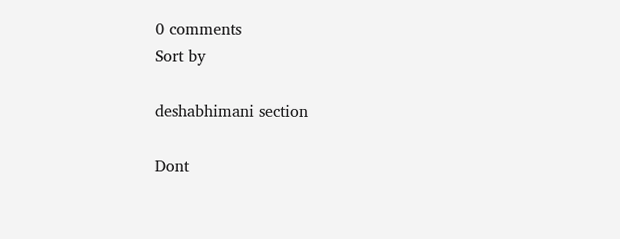0 comments
Sort by

deshabhimani section

Dont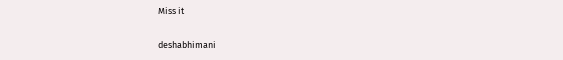Miss it

deshabhimani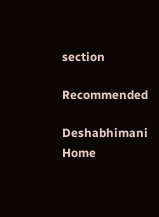section

Recommended

Deshabhimani
Home